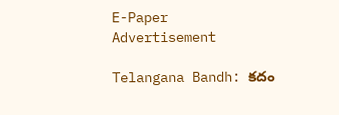E-Paper
Advertisement

Telangana Bandh: కదం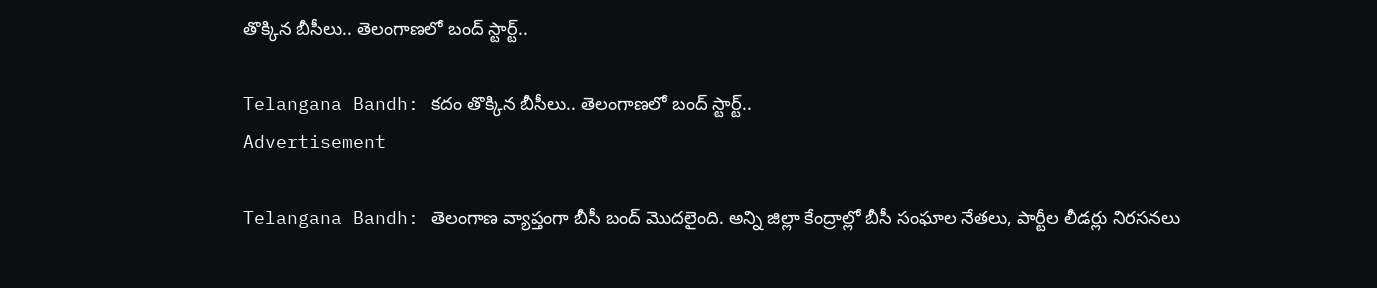తొక్కిన బీసీలు.. తెలంగాణలో బంద్ స్టార్ట్..

Telangana Bandh: కదం తొక్కిన బీసీలు.. తెలంగాణలో బంద్ స్టార్ట్..
Advertisement

Telangana Bandh: తెలంగాణ వ్యాప్తంగా బీసీ బంద్ మొదలైంది. అన్ని జిల్లా కేంద్రాల్లో బీసీ సంఘాల నేతలు, పార్టీల లీడర్లు నిరసనలు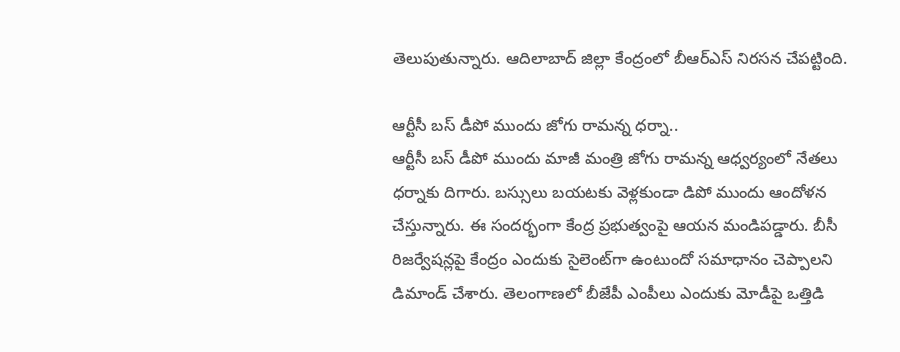తెలుపుతున్నారు. ఆదిలాబాద్ జిల్లా కేంద్రంలో బీఆర్ఎస్ నిరసన చేపట్టింది.

ఆర్టీసీ బస్ డీపో ముందు జోగు రామన్న ధర్నా..
ఆర్టీసీ బస్ డీపో ముందు మాజీ మంత్రి జోగు రామన్న ఆధ్వర్యంలో నేతలు ధర్నాకు దిగారు. బస్సులు బయటకు వెళ్లకుండా డిపో ముందు ఆందోళన చేస్తున్నారు. ఈ సందర్భంగా కేంద్ర ప్రభుత్వంపై ఆయన మండిపడ్డారు. బీసీ రిజర్వేషన్లపై కేంద్రం ఎందుకు సైలెంట్‌గా ఉంటుందో సమాధానం చెప్పాలని డిమాండ్ చేశారు. తెలంగాణలో బీజేపీ ఎంపీలు ఎందుకు మోడీపై ఒత్తిడి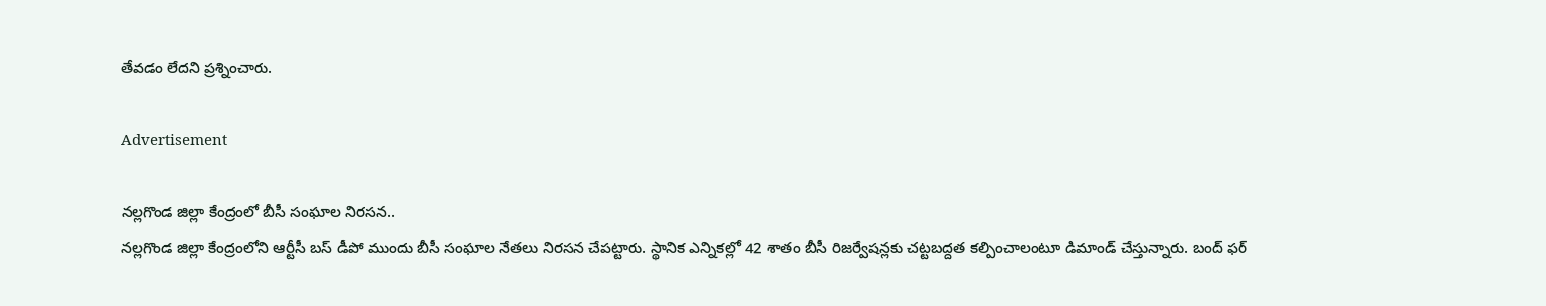తేవడం లేదని ప్రశ్నించారు.

Advertisement

నల్లగొండ జిల్లా కేంద్రంలో బీసీ సంఘాల నిరసన..
నల్లగొండ జిల్లా కేంద్రంలోని ఆర్టీసీ బస్ డీపో ముందు బీసీ సంఘాల నేతలు నిరసన చేపట్టారు. స్థానిక ఎన్నికల్లో 42 శాతం బీసీ రిజర్వేషన్లకు చట్టబద్దత కల్పించాలంటూ డిమాండ్ చేస్తున్నారు. బంద్ ఫర్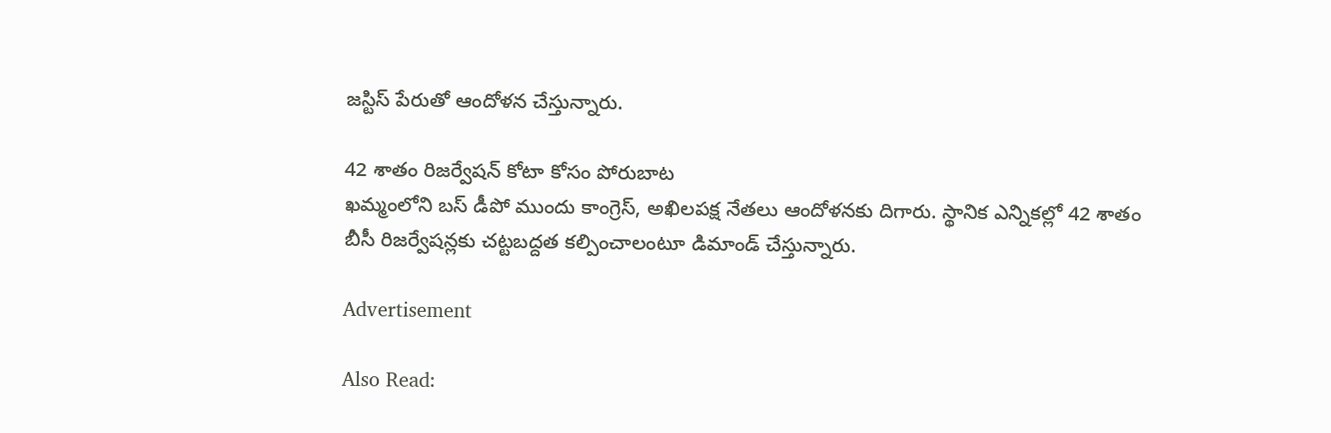జస్టిస్ పేరుతో ఆందోళన చేస్తున్నారు.

42 శాతం రిజర్వేషన్ కోటా కోసం పోరుబాట
ఖమ్మంలోని బస్ డీపో ముందు కాంగ్రెస్, అఖిలపక్ష నేతలు ఆందోళనకు దిగారు. స్థానిక ఎన్నికల్లో 42 శాతం బీసీ రిజర్వేషన్లకు చట్టబద్దత కల్పించాలంటూ డిమాండ్ చేస్తున్నారు.

Advertisement

Also Read: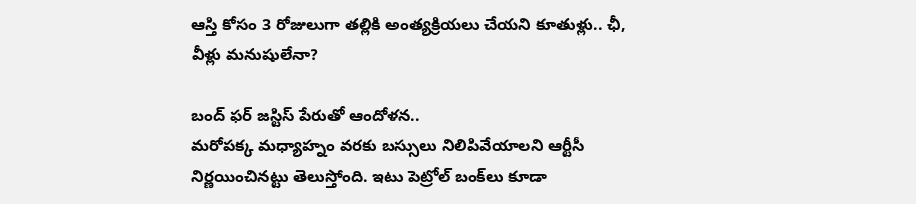ఆస్తి కోసం 3 రోజులుగా తల్లికి అంత్యక్రియలు చేయని కూతుళ్లు.. ఛీ, వీళ్లు మనుషులేనా?

బంద్ ఫర్ జస్టిస్ పేరుతో ఆందోళన..
మరోపక్క మధ్యాహ్నం వరకు బస్సులు నిలిపివేయాలని ఆర్టీసీ నిర్ణయించినట్టు తెలుస్తోంది. ఇటు పెట్రోల్‌ బంక్‌లు కూడా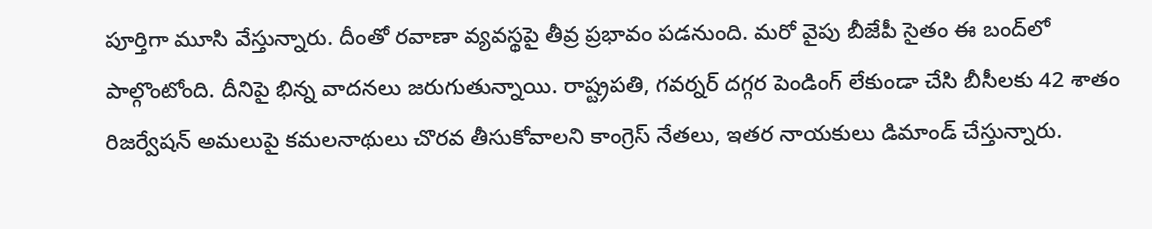పూర్తిగా మూసి వేస్తున్నారు. దీంతో రవాణా వ్యవస్థపై తీవ్ర ప్రభావం పడనుంది. మరో వైపు బీజేపీ సైతం ఈ బంద్‌లో పాల్గొంటోంది. దీనిపై భిన్న వాదనలు జరుగుతున్నాయి. రాష్ట్రపతి, గవర్నర్ దగ్గర పెండింగ్ లేకుండా చేసి బీసీలకు 42 శాతం రిజర్వేషన్ అమలుపై కమలనాథులు చొరవ తీసుకోవాలని కాంగ్రెస్ నేతలు, ఇతర నాయకులు డిమాండ్ చేస్తున్నారు.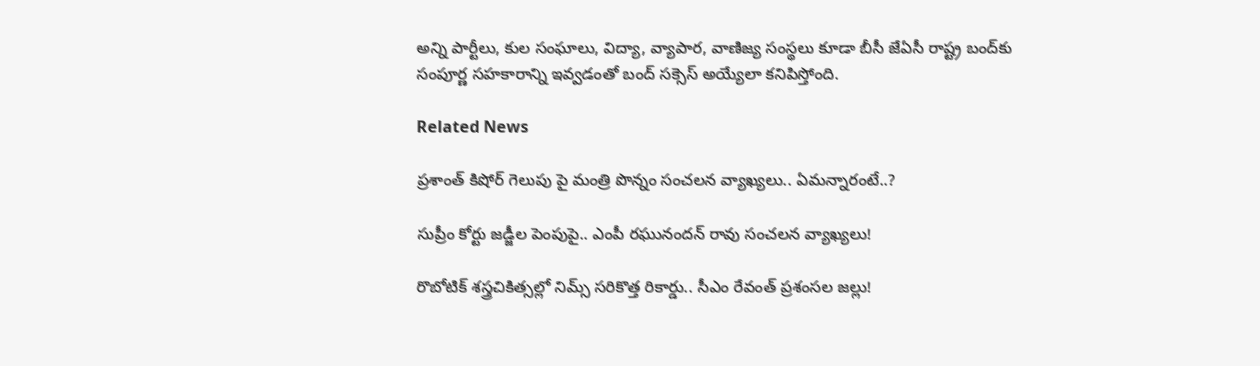అన్ని పార్టీలు, కుల సంఘాలు, విద్యా, వ్యాపార, వాణిజ్య సంస్థలు కూడా బీసీ జేఏసీ రాష్ట్ర బంద్‌కు సంపూర్ణ సహకారాన్ని ఇవ్వడంతో బంద్‌ సక్సెస్ అయ్యేలా కనిపిస్తోంది.

Related News

ప్రశాంత్ కిషోర్ గెలుపు పై మంత్రి పొన్నం సంచలన వ్యాఖ్యలు.. ఏమన్నారంటే..?

సుప్రీం కోర్టు జడ్జీల పెంపుపై.. ఎంపీ రఘునందన్ రావు సంచలన వ్యాఖ్యలు!

రొబోటిక్ శస్త్రచికిత్సల్లో నిమ్స్ సరికొత్త రికార్డు.. సీఎం రేవంత్ ప్రశంసల జల్లు!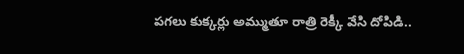పగలు కుక్కర్లు అమ్ముతూ రాత్రి రెక్కీ వేసి దోపిడి..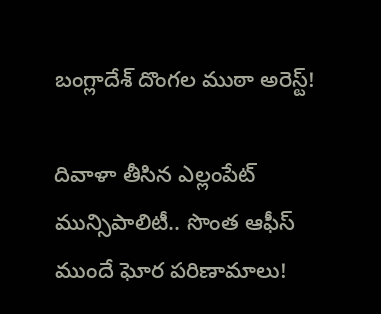బంగ్లాదేశ్ దొంగల ముఠా అరెస్ట్!

దివాళా తీసిన ఎల్లంపేట్ మున్సిపాలిటీ.. సొంత ఆఫీస్ ముందే ఘోర పరిణామాలు!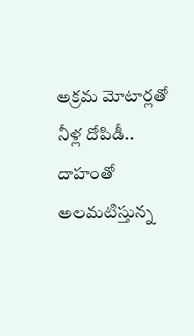అక్రమ మోటార్లతో నీళ్ల దోపిడీ.. దాహంతో అలమటిస్తున్న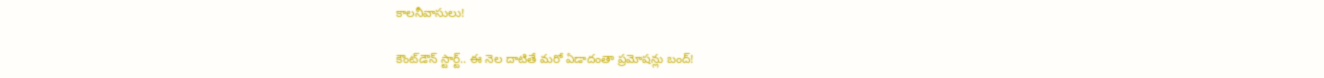కాలనీవాసులు!

కౌంట్‌డౌన్ స్టార్ట్.. ఈ నెల దాటితే మరో ఏడాదంతా ప్రమోషన్లు బంద్!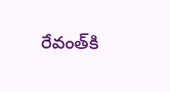రేవంత్‌కి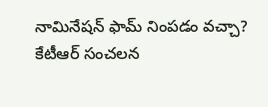నామినేషన్ ఫామ్ నింపడం వచ్చా? కేటీఆర్ సంచలన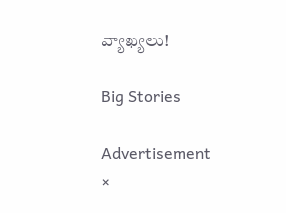వ్యాఖ్యలు!

Big Stories

Advertisement
×